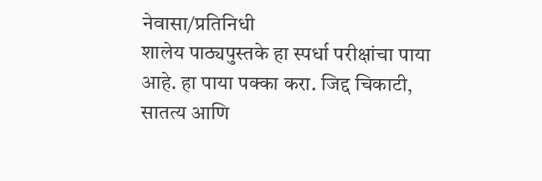नेवासा/प्रतिनिधी
शालेय पाठ्यपुस्तके हा स्पर्धा परीक्षांचा पाया आहे. हा पाया पक्का करा. जिद्द चिकाटी, सातत्य आणि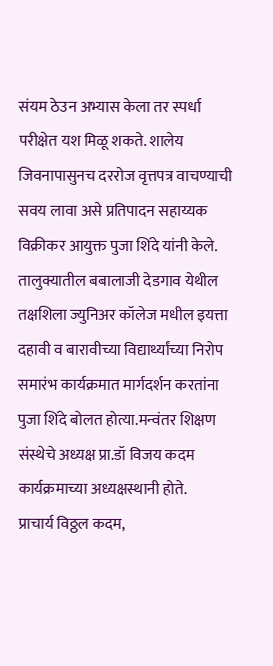संयम ठेउन अभ्यास केला तर स्पर्धा परीक्षेत यश मिळू शकते. शालेय जिवनापासुनच दररोज वृत्तपत्र वाचण्याची सवय लावा असे प्रतिपादन सहाय्यक विक्रीकर आयुक्त पुजा शिंदे यांनी केले.
तालुक्यातील बबालाजी देडगाव येथील
तक्षशिला ज्युनिअर कॉलेज मधील इयत्ता दहावी व बारावीच्या विद्यार्थ्यांच्या निरोप समारंभ कार्यक्रमात मार्गदर्शन करतांना पुजा शिंदे बोलत होत्या.मन्वंतर शिक्षण संस्थेचे अध्यक्ष प्रा.डॉ विजय कदम कार्यक्रमाच्या अध्यक्षस्थानी होते.
प्राचार्य विठ्ठल कदम,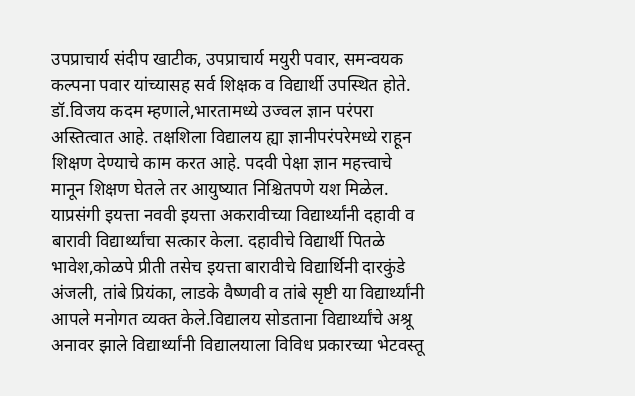उपप्राचार्य संदीप खाटीक, उपप्राचार्य मयुरी पवार, समन्वयक कल्पना पवार यांच्यासह सर्व शिक्षक व विद्यार्थी उपस्थित होते.
डॉ.विजय कदम म्हणाले,भारतामध्ये उज्वल ज्ञान परंपरा अस्तित्वात आहे. तक्षशिला विद्यालय ह्या ज्ञानीपरंपरेमध्ये राहून शिक्षण देण्याचे काम करत आहे. पदवी पेक्षा ज्ञान महत्त्वाचे मानून शिक्षण घेतले तर आयुष्यात निश्चितपणे यश मिळेल.
याप्रसंगी इयत्ता नववी इयत्ता अकरावीच्या विद्यार्थ्यांनी दहावी व बारावी विद्यार्थ्यांचा सत्कार केला. दहावीचे विद्यार्थी पितळे भावेश,कोळपे प्रीती तसेच इयत्ता बारावीचे विद्यार्थिनी दारकुंडे अंजली, तांबे प्रियंका, लाडके वैष्णवी व तांबे सृष्टी या विद्यार्थ्यांनी आपले मनोगत व्यक्त केले.विद्यालय सोडताना विद्यार्थ्यांचे अश्रू अनावर झाले विद्यार्थ्यांनी विद्यालयाला विविध प्रकारच्या भेटवस्तू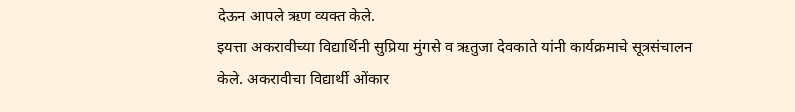देऊन आपले ऋण व्यक्त केले.
इयत्ता अकरावीच्या विद्यार्थिनी सुप्रिया मुंगसे व ऋतुजा देवकाते यांनी कार्यक्रमाचे सूत्रसंचालन केले. अकरावीचा विद्यार्थी ओंकार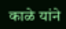काळे यांने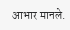आभार मानले.